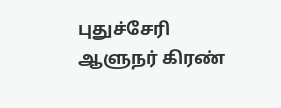புதுச்சேரி ஆளுநர் கிரண்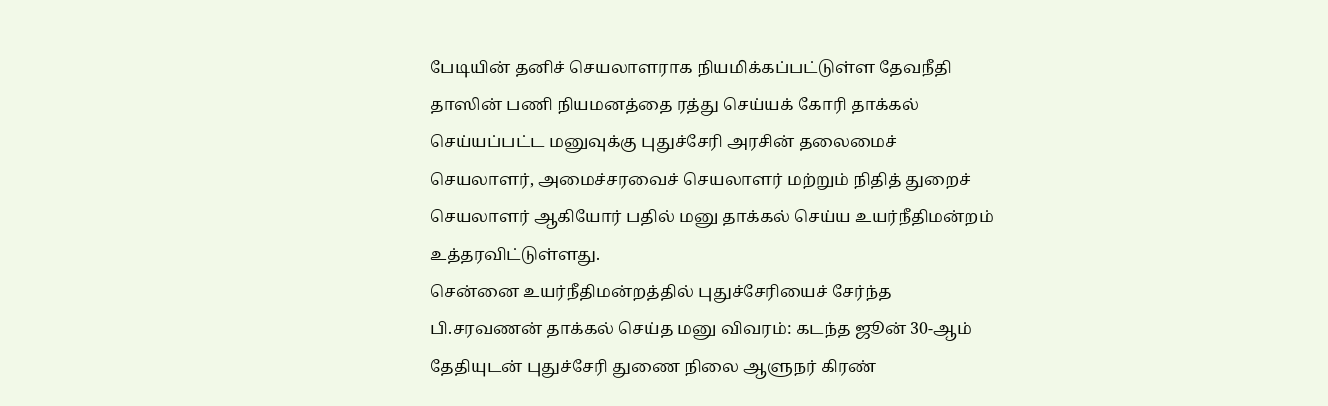பேடியின் தனிச் செயலாளராக நியமிக்கப்பட்டுள்ள தேவநீதி தாஸின் பணி நியமனத்தை ரத்து செய்யக் கோரி தாக்கல் செய்யப்பட்ட மனுவுக்கு புதுச்சேரி அரசின் தலைமைச் செயலாளர், அமைச்சரவைச் செயலாளர் மற்றும் நிதித் துறைச் செயலாளர் ஆகியோர் பதில் மனு தாக்கல் செய்ய உயர்நீதிமன்றம் உத்தரவிட்டுள்ளது.
சென்னை உயர்நீதிமன்றத்தில் புதுச்சேரியைச் சேர்ந்த பி.சரவணன் தாக்கல் செய்த மனு விவரம்: கடந்த ஜூன் 30-ஆம் தேதியுடன் புதுச்சேரி துணை நிலை ஆளுநர் கிரண்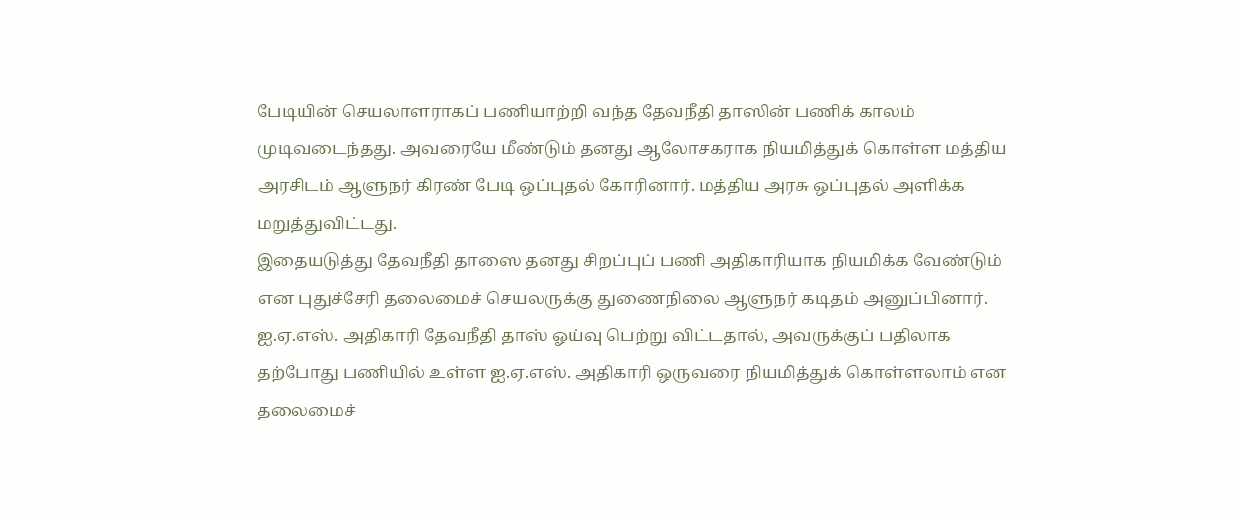பேடியின் செயலாளராகப் பணியாற்றி வந்த தேவநீதி தாஸின் பணிக் காலம் முடிவடைந்தது. அவரையே மீண்டும் தனது ஆலோசகராக நியமித்துக் கொள்ள மத்திய அரசிடம் ஆளுநர் கிரண் பேடி ஒப்புதல் கோரினார். மத்திய அரசு ஒப்புதல் அளிக்க மறுத்துவிட்டது.
இதையடுத்து தேவநீதி தாஸை தனது சிறப்புப் பணி அதிகாரியாக நியமிக்க வேண்டும் என புதுச்சேரி தலைமைச் செயலருக்கு துணைநிலை ஆளுநர் கடிதம் அனுப்பினார். ஐ.ஏ.எஸ். அதிகாரி தேவநீதி தாஸ் ஓய்வு பெற்று விட்டதால், அவருக்குப் பதிலாக தற்போது பணியில் உள்ள ஐ.ஏ.எஸ். அதிகாரி ஒருவரை நியமித்துக் கொள்ளலாம் என தலைமைச்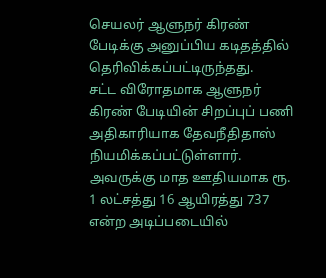செயலர் ஆளுநர் கிரண் பேடிக்கு அனுப்பிய கடிதத்தில் தெரிவிக்கப்பட்டிருந்தது.
சட்ட விரோதமாக ஆளுநர் கிரண் பேடியின் சிறப்புப் பணி அதிகாரியாக தேவநீதிதாஸ் நியமிக்கப்பட்டுள்ளார். அவருக்கு மாத ஊதியமாக ரூ. 1 லட்சத்து 16 ஆயிரத்து 737 என்ற அடிப்படையில்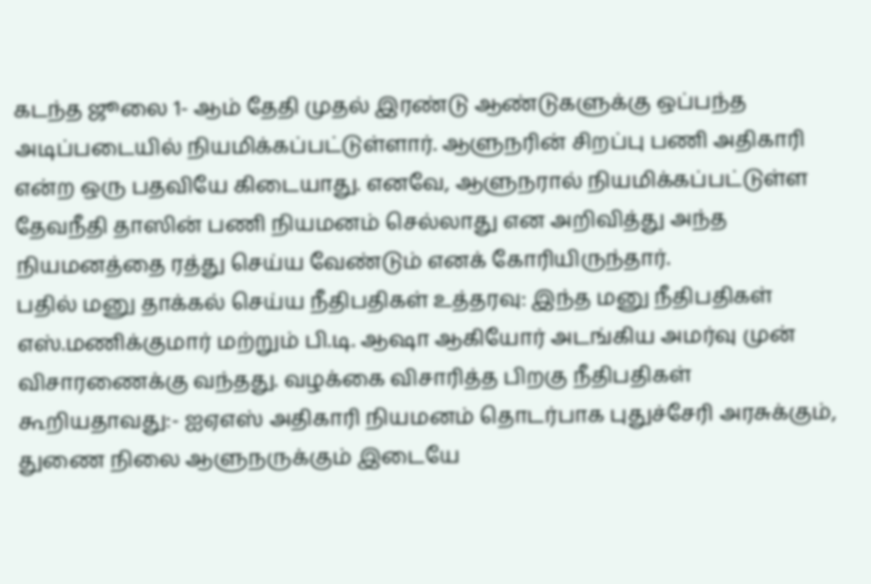கடந்த ஜூலை 1- ஆம் தேதி முதல் இரண்டு ஆண்டுகளுக்கு ஒப்பந்த அடிப்படையில் நியமிக்கப்பட்டுள்ளார். ஆளுநரின் சிறப்பு பணி அதிகாரி என்ற ஒரு பதவியே கிடையாது. எனவே, ஆளுநரால் நியமிக்கப்பட்டுள்ள தேவநீதி தாஸின் பணி நியமனம் செல்லாது என அறிவித்து அந்த நியமனத்தை ரத்து செய்ய வேண்டும் எனக் கோரியிருந்தார்.
பதில் மனு தாக்கல் செய்ய நீதிபதிகள் உத்தரவு: இந்த மனு நீதிபதிகள் எஸ்.மணிக்குமார் மற்றும் பி.டி. ஆஷா ஆகியோர் அடங்கிய அமர்வு முன் விசாரணைக்கு வந்தது. வழக்கை விசாரித்த பிறகு நீதிபதிகள் கூறியதாவது:- ஐஏஎஸ் அதிகாரி நியமனம் தொடர்பாக புதுச்சேரி அரசுக்கும், துணை நிலை ஆளுநருக்கும் இடையே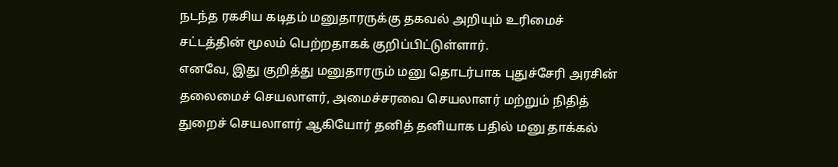நடந்த ரகசிய கடிதம் மனுதாரருக்கு தகவல் அறியும் உரிமைச் சட்டத்தின் மூலம் பெற்றதாகக் குறிப்பிட்டுள்ளார்.
எனவே, இது குறித்து மனுதாரரும் மனு தொடர்பாக புதுச்சேரி அரசின் தலைமைச் செயலாளர், அமைச்சரவை செயலாளர் மற்றும் நிதித் துறைச் செயலாளர் ஆகியோர் தனித் தனியாக பதில் மனு தாக்கல்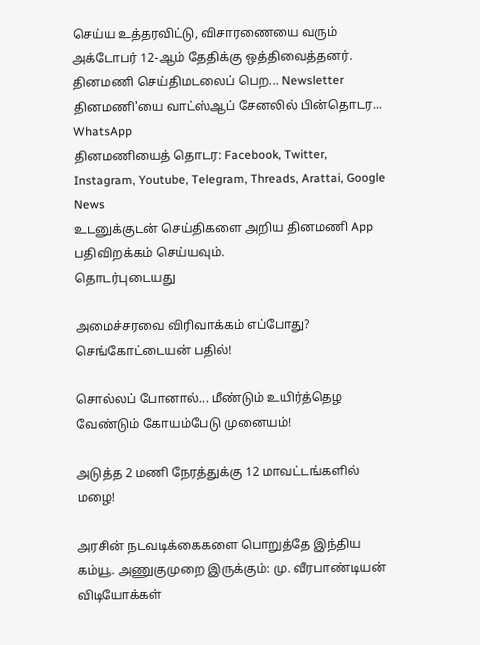செய்ய உத்தரவிட்டு, விசாரணையை வரும் அக்டோபர் 12-ஆம் தேதிக்கு ஒத்திவைத்தனர்.
தினமணி செய்திமடலைப் பெற... Newsletter
தினமணி'யை வாட்ஸ்ஆப் சேனலில் பின்தொடர... WhatsApp
தினமணியைத் தொடர: Facebook, Twitter, Instagram, Youtube, Telegram, Threads, Arattai, Google News
உடனுக்குடன் செய்திகளை அறிய தினமணி App பதிவிறக்கம் செய்யவும்.
தொடர்புடையது

அமைச்சரவை விரிவாக்கம் எப்போது? செங்கோட்டையன் பதில்!

சொல்லப் போனால்... மீண்டும் உயிர்த்தெழ வேண்டும் கோயம்பேடு முனையம்!

அடுத்த 2 மணி நேரத்துக்கு 12 மாவட்டங்களில் மழை!

அரசின் நடவடிக்கைகளை பொறுத்தே இந்திய கம்யூ. அணுகுமுறை இருக்கும்: மு. வீரபாண்டியன்
விடியோக்கள்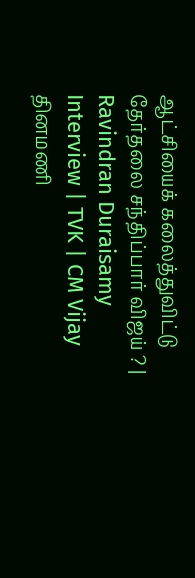ஆட்சியைக் கலைத்துவிட்டு தேர்தலை சந்திப்பார் விஜய் ? | Ravindran Duraisamy Interview | TVK | CM Vijay
தினமணி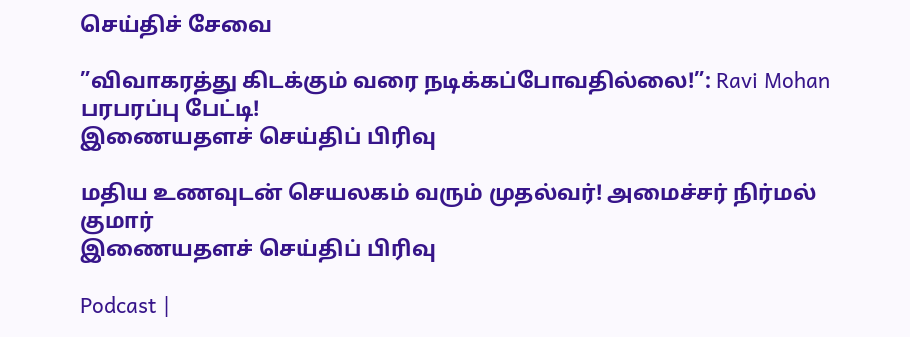செய்திச் சேவை

”விவாகரத்து கிடக்கும் வரை நடிக்கப்போவதில்லை!”: Ravi Mohan பரபரப்பு பேட்டி!
இணையதளச் செய்திப் பிரிவு

மதிய உணவுடன் செயலகம் வரும் முதல்வர்! அமைச்சர் நிர்மல் குமார்
இணையதளச் செய்திப் பிரிவு

Podcast |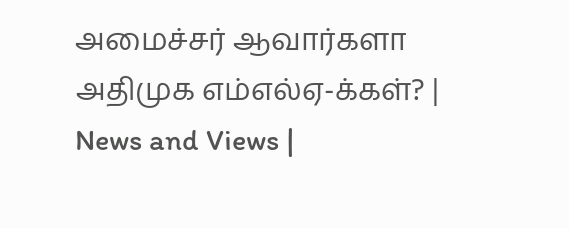அமைச்சர் ஆவார்களா அதிமுக எம்எல்ஏ-க்கள்? | News and Views |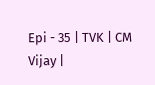Epi - 35 | TVK | CM Vijay |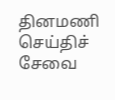தினமணி செய்திச் சேவை